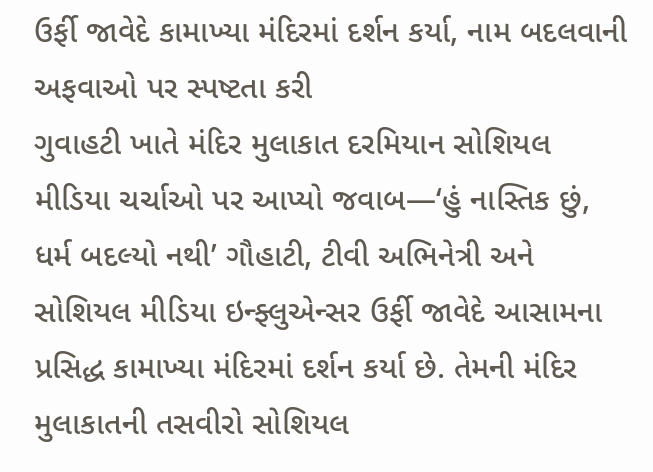ઉર્ફી જાવેદે કામાખ્યા મંદિરમાં દર્શન કર્યા, નામ બદલવાની અફવાઓ પર સ્પષ્ટતા કરી
ગુવાહટી ખાતે મંદિર મુલાકાત દરમિયાન સોશિયલ મીડિયા ચર્ચાઓ પર આપ્યો જવાબ—‘હું નાસ્તિક છું, ધર્મ બદલ્યો નથી’ ગૌહાટી, ટીવી અભિનેત્રી અને સોશિયલ મીડિયા ઇન્ફ્લુએન્સર ઉર્ફી જાવેદે આસામના પ્રસિદ્ધ કામાખ્યા મંદિરમાં દર્શન કર્યા છે. તેમની મંદિર મુલાકાતની તસવીરો સોશિયલ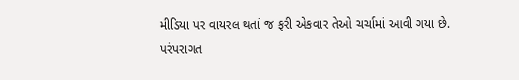મીડિયા પર વાયરલ થતાં જ ફરી એકવાર તેઓ ચર્ચામાં આવી ગયા છે. પરંપરાગત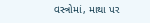વસ્ત્રોમાં, માથા પર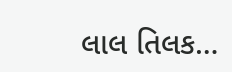લાલ તિલક…